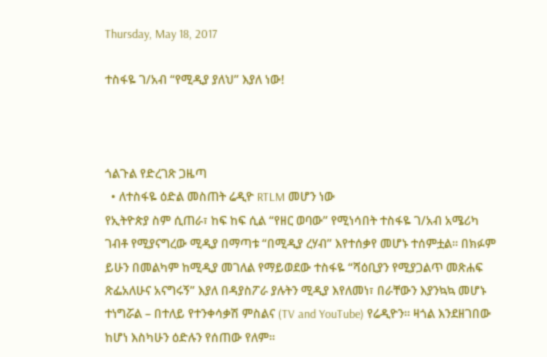Thursday, May 18, 2017

ተስፋዬ ገ/አብ “የሚዲያ ያለህ” እያለ ነው!



ጎልጉል የድረገጽ ጋዜጣ
  • ለተስፋዬ ዕድል መስጠት ሬዲዮ RTLM መሆን ነው
የኢትዮጵያ ስም ሲጠራ፣ ከፍ ከፍ ሲል “የዘር ወባው” የሚነሳበት ተስፋዬ ገ/አብ አሜሪካ ገብቶ የሚያናግረው ሚዲያ በማጣቱ “በሚዲያ ረሃብ” እየተሰቃየ መሆኑ ተሰምቷል፡፡ በክፉም ይሁን በመልካም ከሚዲያ መገለል የማይወደው ተስፋዬ “ሻዕቢያን የሚያጋልጥ መጽሐፍ ጽፌአለሁና አናግሩኝ” እያለ በዳያስፖራ ያሉትን ሚዲያ እየለመነ፣ በራቸውን እያንኳኳ መሆኑ ተነግሯል – በተለይ የተንቀሳቃሽ ምስልና (TV and YouTube) የሬዲዮን፡፡ ዛጎል እንደዘገበው ከሆነ እስካሁን ዕድሉን የሰጠው የለም፡፡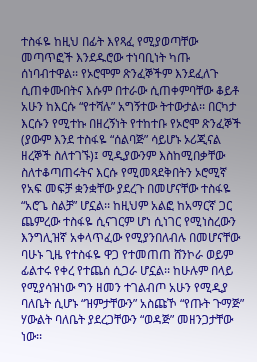ተስፋዬ ከዚህ በፊት እየጻፈ የሚያወጣቸው መጣጥፎች እንደዱሮው ተነባቢነት ካጡ ሰነባብተዋል፡፡ የኦሮሞም ጽንፈኞችም እንደፈለጉ ሲጠቀሙበትና እሱም በተራው ሲጠቀምባቸው ቆይቶ አሁን ከእርሱ “የተሻሉ” አግኝተው ትተውታል፡፡ በርካታ እርሱን የሚተኩ በዘረኝነት የተከተቡ የኦሮሞ ጽንፈኞች (ያውም እንደ ተስፋዬ “ሰልባጅ” ሳይሆኑ ኦሪጂናል ዘረኞች ስለተገኙ)፤ ሚዲያውንም እስከሚበቃቸው ስለተቆጣጠሩትና እርሱ የሚመጻደቅበትን ኦሮሚኛ የአፍ መፍቻ ቋንቋቸው ያደረጉ በመሆናቸው ተስፋዬ “አሮጌ ስልቻ” ሆኗል፡፡ ከዚህም አልፎ ከአማርኛ ጋር ጨምረው ተስፋዬ ሲናገርም ሆነ ሲነገር የሚነስረውን እንግሊዝኛ አቀላጥፈው የሚያንበለብሉ በመሆናቸው ባሁኑ ጊዜ የተስፋዬ ዋጋ የተመጠጠ ሸንኮራ ወይም ፊልተሩ የቀረ የተጨሰ ሲጋራ ሆኗል፡፡ ከሁሉም በላይ የሚያሳዝነው ግን ዘመን ተገልብጦ አሁን የሚዲያ ባለቤት ሲሆኑ “ዝምታቸውን” አስጩኾ “የጡት ጉማጅ” ሃውልት ባለቤት ያደረጋቸውን “ወዳጅ” መዘንጋታቸው ነው፡፡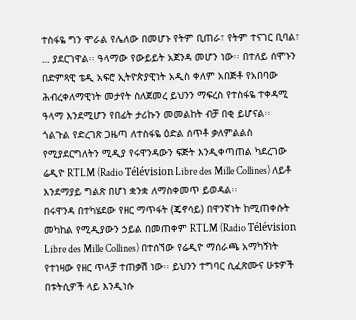ተስፋዬ ግን ሞራል የሌለው በመሆኑ የትም ቢጠራ፣ የትም ተናገር ቢባል፣ … ያደርገዋል፡፡ ዓላማው የውይይት አጀንዳ መሆን ነው፡፡ በተለይ ሰሞኑን በድምጻዊ ቴዲ አፍሮ ኢትዮጵያዊነት አዲስ ቀለም አበጅቶ የአበባው ሕብረቀለማዊነት መታየት ስለጀመረ ይህንን ማፍረስ የተስፋዬ ተቀዳሚ ዓላማ እንደሚሆን የበፊት ታሪኩን መመልከት ብቻ በቂ ይሆናል፡፡
ጎልጉል የድረገጽ ጋዜጣ ለተስፋዬ ዕድል ሰጥቶ ቃለምልልስ የሚያደርግለትን ሚዲያ የሩዋንዳውን ፍጅት እንዲቀጣጠል ካደረገው ሬዲዮ RTLM (Radio Télévision Libre des Mille Collines) ለይቶ እንደማያይ ግልጽ በሆነ ቋንቋ ለማስቀመጥ ይወዳል፡፡
በሩዋንዳ በተካሄደው የዘር ማጥፋት (ጄኖሳይ) በዋንኛነት ከሚጠቀሱት መካከል የሚዲያውን ኃይል በመጠቀም RTLM (Radio Télévision Libre des Mille Collines) በተሰኘው የሬዲዮ ማሰራጫ አማካኝነት የተነዛው የዘር ጥላቻ ተጠቃሽ ነው፡፡ ይህንን ተግባር ሲፈጽሙና ሁቱዎች በቱትሲዎች ላይ እንዲነሱ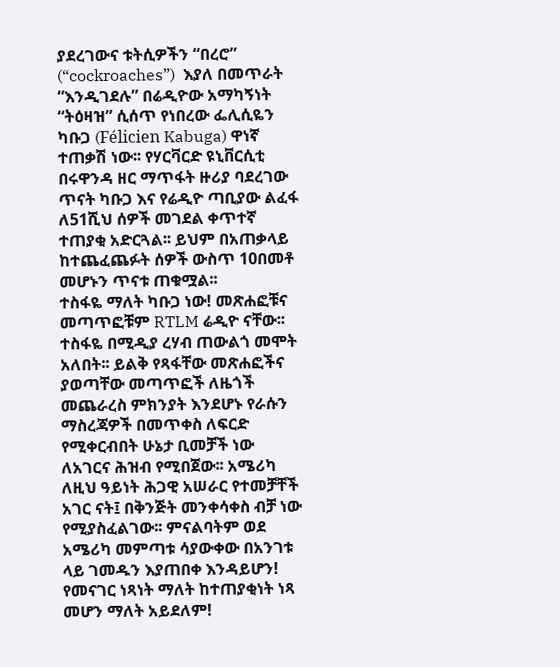ያደረገውና ቱትሲዎችን “በረሮ” (“cockroaches”)  እያለ በመጥራት “እንዲገደሉ” በሬዲዮው አማካኝነት “ትዕዛዝ” ሲሰጥ የነበረው ፌሊሲዬን ካቡጋ (Félicien Kabuga) ዋነኛ ተጠቃሽ ነው፡፡ የሃርቫርድ ዩኒቨርሲቲ በሩዋንዳ ዘር ማጥፋት ዙሪያ ባደረገው ጥናት ካቡጋ እና የሬዲዮ ጣቢያው ልፈፋ ለ51ሺህ ሰዎች መገደል ቀጥተኛ ተጠያቂ አድርጓል፡፡ ይህም በአጠቃላይ ከተጨፈጨፉት ሰዎች ውስጥ 10በመቶ መሆኑን ጥናቱ ጠቁሟል፡፡
ተስፋዬ ማለት ካቡጋ ነው! መጽሐፎቹና መጣጥፎቹም RTLM ሬዲዮ ናቸው፡፡ ተስፋዬ በሚዲያ ረሃብ ጠውልጎ መሞት አለበት፡፡ ይልቅ የጻፋቸው መጽሐፎችና ያወጣቸው መጣጥፎች ለዜጎች መጨራረስ ምክንያት እንደሆኑ የራሱን ማስረጃዎች በመጥቀስ ለፍርድ የሚቀርብበት ሁኔታ ቢመቻች ነው ለአገርና ሕዝብ የሚበጀው፡፡ አሜሪካ ለዚህ ዓይነት ሕጋዊ አሠራር የተመቻቸች አገር ናት፤ በቅንጅት መንቀሳቀስ ብቻ ነው የሚያስፈልገው፡፡ ምናልባትም ወደ አሜሪካ መምጣቱ ሳያውቀው በአንገቱ ላይ ገመዱን እያጠበቀ እንዳይሆን! የመናገር ነጻነት ማለት ከተጠያቂነት ነጻ መሆን ማለት አይደለም!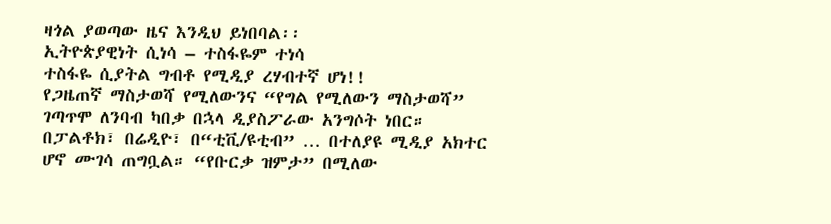ዛጎል ያወጣው ዜና እንዲህ ይነበባል፡፡
ኢትዮጵያዊነት ሲነሳ – ተስፋዬም ተነሳ
ተስፋዬ ሲያትል ግብቶ የሚዲያ ረሃብተኛ ሆነ!!
የጋዜጠኛ ማስታወሻ የሚለውንና “የግል የሚለውን ማስታወሻ” ገጣጥሞ ለንባብ ካበቃ በኋላ ዲያስፖራው አንግሶት ነበር። በፓልቶክ፣ በሬዲዮ፣ በ“ቲቪ/ዩቲብ” … በተለያዩ ሚዲያ አክተር ሆኖ ሙገሳ ጠግቧል። “የቡርቃ ዝምታ” በሚለው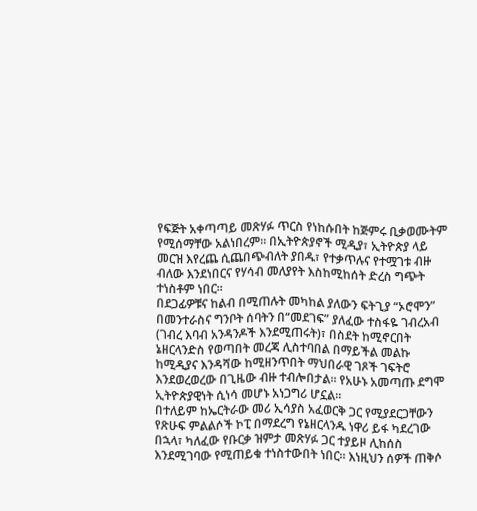የፍጅት አቀጣጣይ መጽሃፉ ጥርስ የነከሱበት ከጅምሩ ቢቃወሙትም የሚሰማቸው አልነበረም። በኢትዮጵያኖች ሚዲያ፣ ኢትዮጵያ ላይ መርዝ እየረጨ ሲጨበጭብለት ያበዱ፣ የተቃጥሉና የተሟገቱ ብዙ ብለው እንደነበርና የሃሳብ መለያየት እስከሚከሰት ድረስ ግጭት ተነስቶም ነበር።
በደጋፊዎቹና ከልብ በሚጠሉት መካከል ያለውን ፍትጊያ “ኦሮሞን” በመንተራስና ግንቦት ሰባትን በ“መደገፍ” ያለፈው ተስፋዬ ገብረአብ (ገብረ እባብ አንዳንዶች እንደሚጠሩት)፣ በስደት ከሚኖርበት ኔዘርላንድስ የወጣበት መረጃ ሊስተባበል በማይችል መልኩ ከሚዲያና እንዳሻው ከሚዘንጥበት ማህበራዊ ገጾች ገፍትሮ እንደወረወረው በጊዜው ብዙ ተብሎበታል። የአሁኑ አመጣጡ ደግሞ ኢትዮጵያዊነት ሲነሳ መሆኑ አነጋግሪ ሆኗል።
በተለይም ከኤርትራው መሪ ኢሳያስ አፈወርቅ ጋር የሚያደርጋቸውን የጽሁፍ ምልልሶች ኮፒ በማደረግ የኔዘርላንዱ ነዋሪ ይፋ ካደረገው በኋላ፣ ካለፈው የቡርቃ ዝምታ መጽሃፉ ጋር ተያይዞ ሊከሰስ እንደሚገባው የሚጠይቁ ተነስተውበት ነበር። እነዚህን ሰዎች ጠቅሶ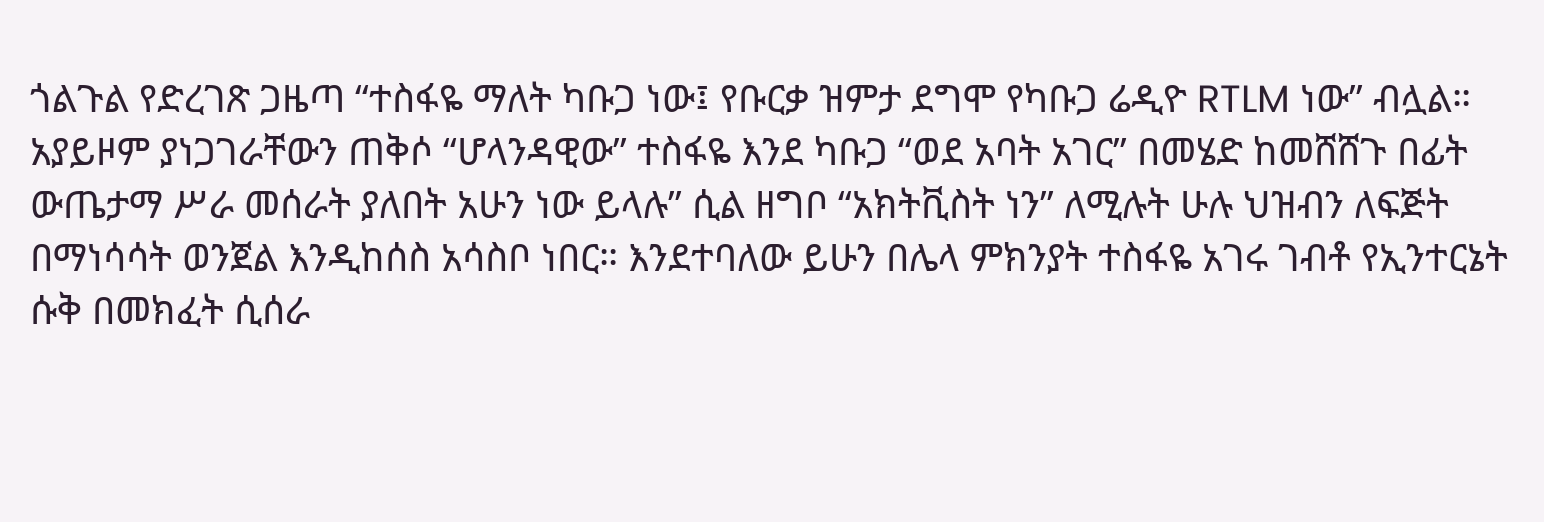ጎልጉል የድረገጽ ጋዜጣ “ተስፋዬ ማለት ካቡጋ ነው፤ የቡርቃ ዝምታ ደግሞ የካቡጋ ሬዲዮ RTLM ነው” ብሏል። አያይዞም ያነጋገራቸውን ጠቅሶ “ሆላንዳዊው” ተስፋዬ እንደ ካቡጋ “ወደ አባት አገር” በመሄድ ከመሸሸጉ በፊት ውጤታማ ሥራ መሰራት ያለበት አሁን ነው ይላሉ” ሲል ዘግቦ “አክትቪስት ነን” ለሚሉት ሁሉ ህዝብን ለፍጅት በማነሳሳት ወንጀል እንዲከሰስ አሳስቦ ነበር። እንደተባለው ይሁን በሌላ ምክንያት ተስፋዬ አገሩ ገብቶ የኢንተርኔት ሱቅ በመክፈት ሲሰራ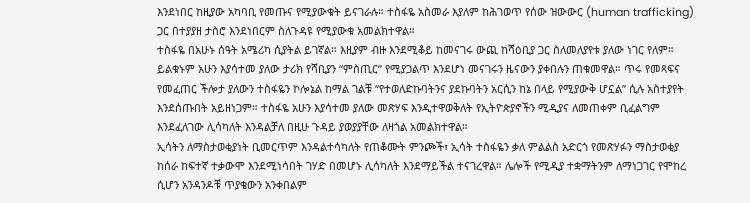እንደነበር ከዚያው አካባቢ የመጡና የሚያውቁት ይናገራሉ። ተስፋዬ አስመራ እያለም ከሕገወጥ የሰው ዝውውር (human trafficking) ጋር በተያያዘ ታስሮ እንደነበርም ስለጉዳዩ የሚያውቁ አመልክተዋል።
ተስፋዬ በአሁኑ ሰዓት አሜሪካ ሲያትል ይገኛል። እዚያም ብዙ እንደሚቆይ ከመናገሩ ውጪ ከሻዕቢያ ጋር ስለመለያየቱ ያለው ነገር የለም። ይልቁኑም አሁን እያሳተመ ያለው ታሪክ የሻቢያን “ምስጢር” የሚያጋልጥ እንደሆነ መናገሩን ዜናውን ያቀበሉን ጠቁመዋል። ጥሩ የመጻፍና የመፈጠር ችሎታ ያለውን ተስፋዬን ኮሎኔል ከማል ገልቹ “የተወለድኩባትንና ያደኩባትን አርሲን ከኔ በላይ የሚያውቅ ሆኗል” ሲሉ አስተያየት እንደሰጡበት አይዘነጋም። ተስፋዬ አሁን እያሳተመ ያለው መጽሃፍ እንዲተዋወቅለት የኢትዮጵያኖችን ሚዲያና ለመጠቀም ቢፈልግም እንደፈለገው ሊሳካለት እንዳልቻለ በዚሁ ጉዳይ ያወያያቸው ለዛጎል አመልክተዋል።
ኢሳትን ለማስታወቂያነት ቢመርጥም እንዳልተሳካለት የጠቆሙት ምንጮች፣ ኢሳት ተስፋዬን ቃለ ምልልስ አድርጎ የመጽሃፉን ማስታወቂያ ከሰራ ከፍተኛ ተቃውሞ እንደሚነሳበት ገሃድ በመሆኑ ሊሳካለት እንደማይችል ተናገረዋል። ሌሎች የሚዲያ ተቋማትንም ለማነጋገር የሞከረ ሲሆን አንዳንዶቹ ጥያቄውን አንቀበልም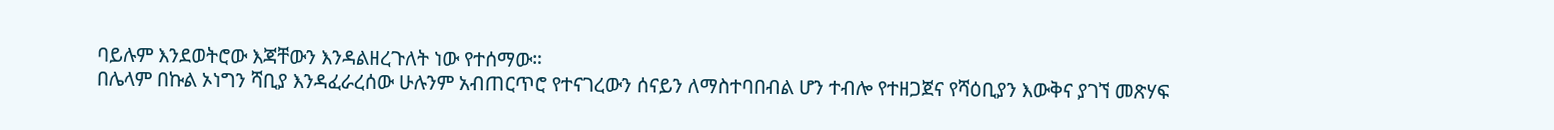ባይሉም እንደወትሮው እጃቸውን እንዳልዘረጉለት ነው የተሰማው።
በሌላም በኩል ኦነግን ሻቢያ እንዳፈራረሰው ሁሉንም አብጠርጥሮ የተናገረውን ሰናይን ለማስተባበብል ሆን ተብሎ የተዘጋጀና የሻዕቢያን እውቅና ያገኘ መጽሃፍ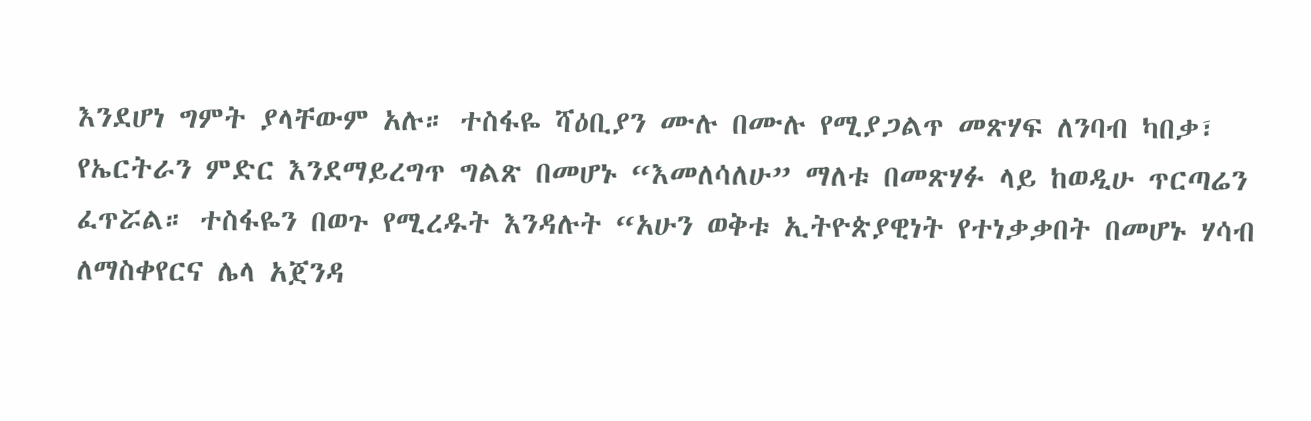እንደሆነ ግምት ያላቸውም አሉ። ተስፋዬ ሻዕቢያን ሙሉ በሙሉ የሚያጋልጥ መጽሃፍ ለንባብ ካበቃ፣ የኤርትራን ምድር እንደማይረግጥ ግልጽ በመሆኑ “እመለሳለሁ” ማለቱ በመጽሃፉ ላይ ከወዲሁ ጥርጣሬን ፈጥሯል። ተስፋዬን በወጉ የሚረዱት እንዳሉት “አሁን ወቅቱ ኢትዮጵያዊነት የተነቃቃበት በመሆኑ ሃሳብ ለማስቀየርና ሌላ አጀንዳ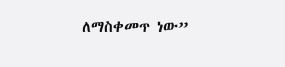ለማስቀመጥ ነው”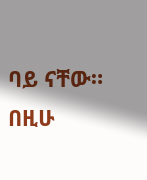ባይ ናቸው። በዚሁ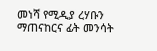መነሻ የሚዲያ ረሃቡን ማጠናከርና ፊት መንሳት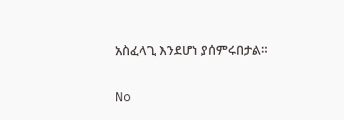አስፈላጊ እንደሆነ ያሰምሩበታል።

No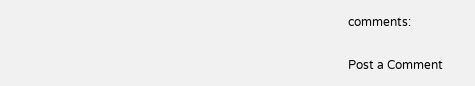comments:

Post a Comment